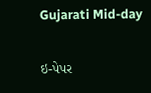Gujarati Mid-day

ઇ-પેપર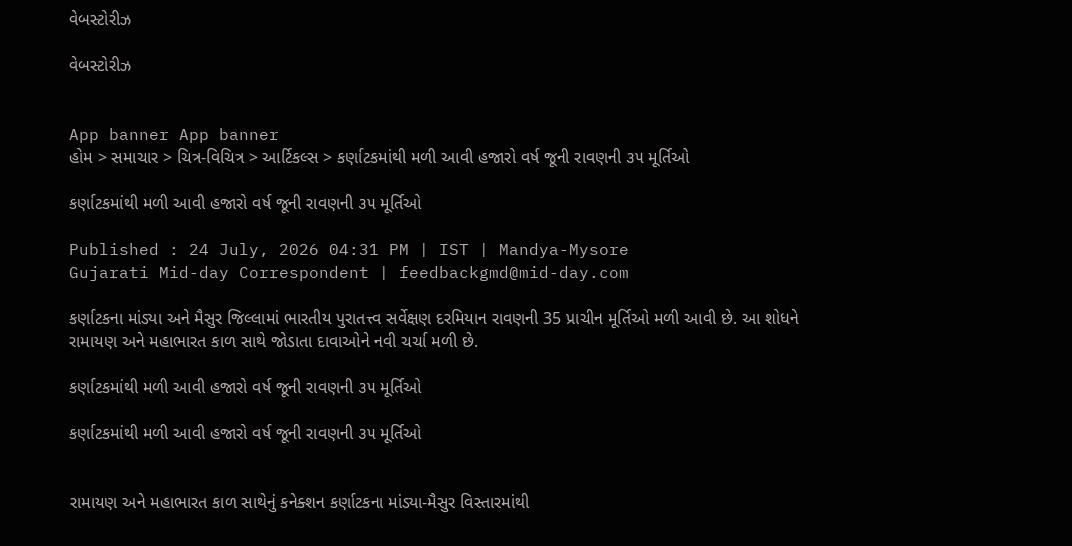વેબસ્ટોરીઝ

વેબસ્ટોરીઝ


App banner App banner
હોમ > સમાચાર > ચિત્ર-વિચિત્ર > આર્ટિકલ્સ > કર્ણાટકમાંથી મળી આવી હજારો વર્ષ જૂની રાવણની ૩૫ મૂર્તિઓ

કર્ણાટકમાંથી મળી આવી હજારો વર્ષ જૂની રાવણની ૩૫ મૂર્તિઓ

Published : 24 July, 2026 04:31 PM | IST | Mandya-Mysore
Gujarati Mid-day Correspondent | feedbackgmd@mid-day.com

કર્ણાટકના માંડ્યા અને મૈસુર જિલ્લામાં ભારતીય પુરાતત્ત્વ સર્વેક્ષણ દરમિયાન રાવણની 35 પ્રાચીન મૂર્તિઓ મળી આવી છે. આ શોધને રામાયણ અને મહાભારત કાળ સાથે જોડાતા દાવાઓને નવી ચર્ચા મળી છે.

કર્ણાટકમાંથી મળી આવી હજારો વર્ષ જૂની રાવણની ૩૫ મૂર્તિઓ

કર્ણાટકમાંથી મળી આવી હજારો વર્ષ જૂની રાવણની ૩૫ મૂર્તિઓ


રામાયણ અને મહાભારત કાળ સાથેનું કનેક્શન કર્ણાટકના માંડ્યા-મૈસુર વિસ્તારમાંથી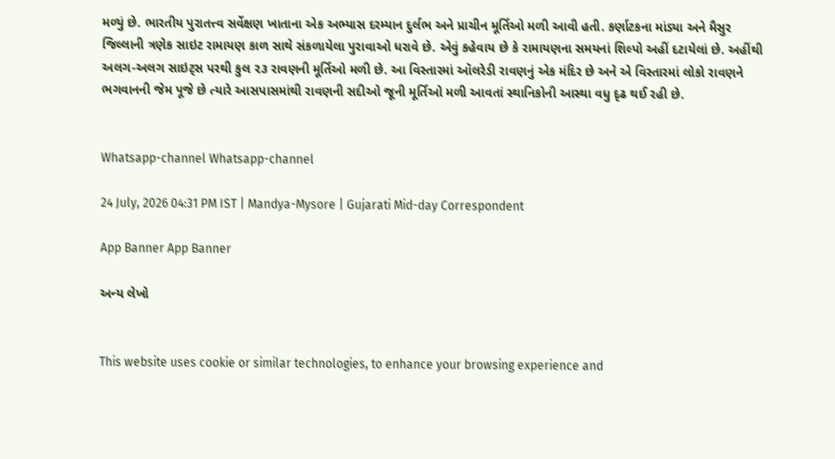મળ્યું છે. ભારતીય પુરાતત્ત્વ સર્વેક્ષણ ખાતાના એક અભ્યાસ દરમ્યાન દુર્લભ અને પ્રાચીન મૂર્તિઓ મળી આવી હતી. કર્ણાટકના માંડ્યા અને મૈસુર જિલ્લાની ત્રણેક સાઇટ રામાયણ કાળ સાથે સંકળાયેલા પુરાવાઓ ધરાવે છે. એવું કહેવાય છે કે રામાયણના સમયનાં શિલ્પો અહીં દટાયેલાં છે. અહીંથી અલગ-અલગ સાઇટ્સ પરથી કુલ ૨૩ રાવણની મૂર્તિઓ મળી છે. આ વિસ્તારમાં ઑલરેડી રાવણનું એક મંદિર છે અને એ વિસ્તારમાં લોકો રાવણને ભગવાનની જેમ પૂજે છે ત્યારે આસપાસમાંથી રાવણની સદીઓ જૂની મૂર્તિઓ મળી આવતાં સ્થાનિકોની આસ્થા વધુ દૃઢ થઈ રહી છે.


Whatsapp-channel Whatsapp-channel

24 July, 2026 04:31 PM IST | Mandya-Mysore | Gujarati Mid-day Correspondent

App Banner App Banner

અન્ય લેખો


This website uses cookie or similar technologies, to enhance your browsing experience and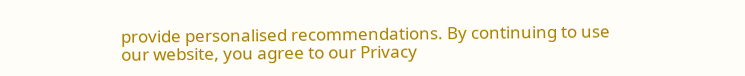provide personalised recommendations. By continuing to use our website, you agree to our Privacy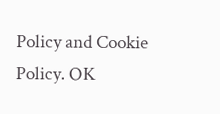Policy and Cookie Policy. OK